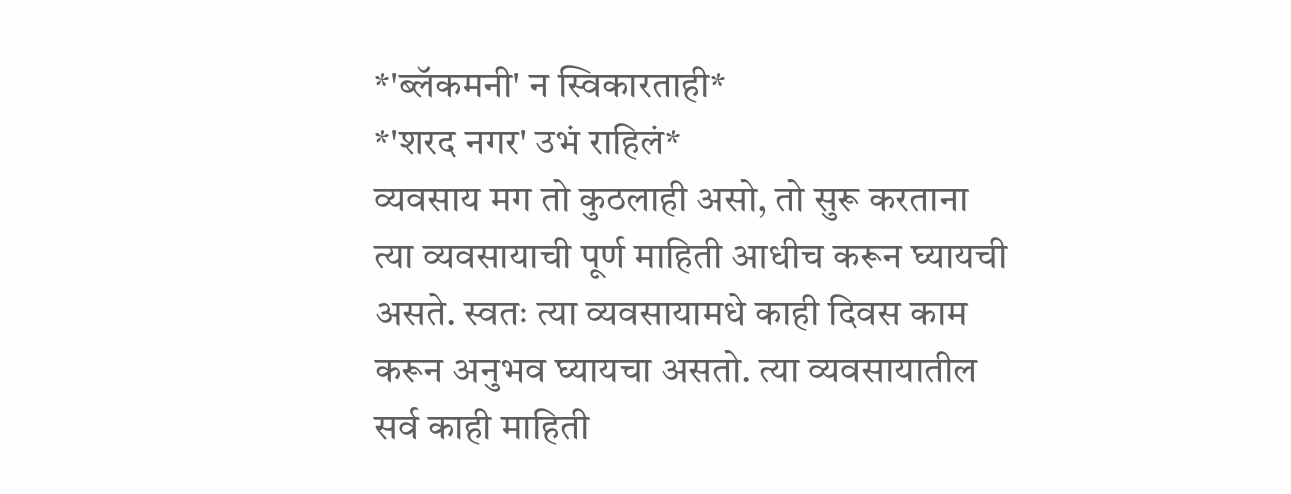*'ब्लॅकमनी' न स्विकारताही*
*'शरद नगर' उभं राहिलं*
व्यवसाय मग तो कुठलाही असो, तो सुरू करताना त्या व्यवसायाची पूर्ण माहिती आधीच करून घ्यायची असते. स्वतः त्या व्यवसायामधे काही दिवस काम करून अनुभव घ्यायचा असतो. त्या व्यवसायातील सर्व काही माहिती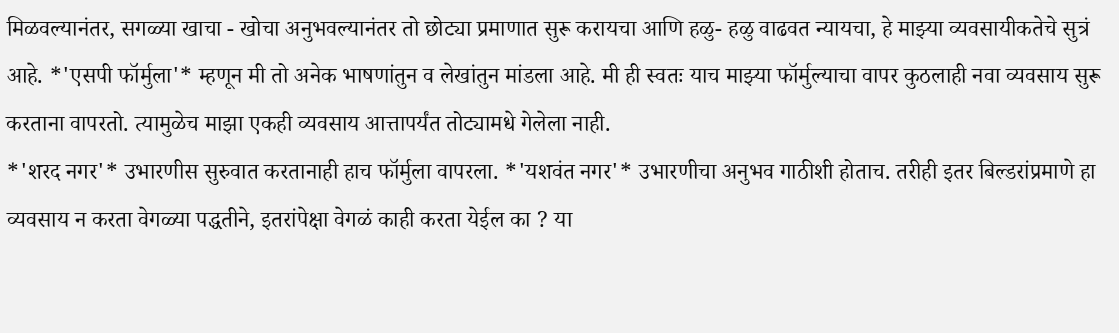मिळवल्यानंतर, सगळ्या खाचा - खोचा अनुभवल्यानंतर तो छोट्या प्रमाणात सुरू करायचा आणि हळु- हळु वाढवत न्यायचा, हे माझ्या व्यवसायीकतेचे सुत्रं आहे. *'एसपी फॉर्मुला'* म्हणून मी तो अनेक भाषणांतुन व लेखांतुन मांडला आहे. मी ही स्वतः याच माझ्या फॉर्मुल्याचा वापर कुठलाही नवा व्यवसाय सुरू करताना वापरतो. त्यामुळेच माझा एकही व्यवसाय आत्तापर्यंत तोट्यामधे गेलेला नाही.
*'शरद नगर'* उभारणीस सुरुवात करतानाही हाच फॉर्मुला वापरला. *'यशवंत नगर'* उभारणीचा अनुभव गाठीशी होताच. तरीही इतर बिल्डरांप्रमाणे हा व्यवसाय न करता वेगळ्या पद्धतीने, इतरांपेक्षा वेगळं काही करता येईल का ? या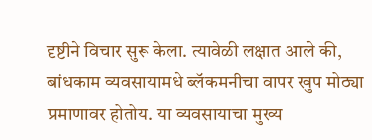दृष्टीने विचार सुरू केला. त्यावेळी लक्षात आले की, बांधकाम व्यवसायामधे ब्लॅकमनीचा वापर खुप मोठ्या प्रमाणावर होतोय. या व्यवसायाचा मुख्य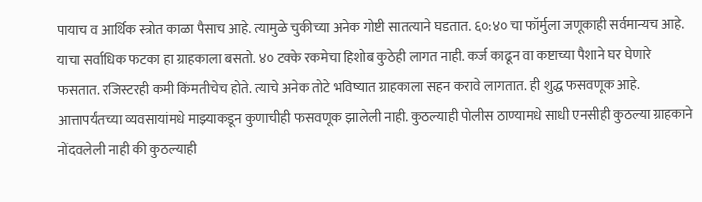पायाच व आर्थिक स्त्रोत काळा पैसाच आहे. त्यामुळे चुकीच्या अनेक गोष्टी सातत्याने घडतात. ६०:४० चा फॉर्मुला जणूकाही सर्वमान्यच आहे. याचा सर्वाधिक फटका हा ग्राहकाला बसतो. ४० टक्के रकमेचा हिशोब कुठेही लागत नाही. कर्ज काढून वा कष्टाच्या पैशाने घर घेणारे फसतात. रजिस्टरही कमी किंमतीचेच होते. त्याचे अनेक तोटे भविष्यात ग्राहकाला सहन करावे लागतात. ही शुद्ध फसवणूक आहे. आत्तापर्यंतच्या व्यवसायांमधे माझ्याकडून कुणाचीही फसवणूक झालेली नाही. कुठल्याही पोलीस ठाण्यामधे साधी एनसीही कुठल्या ग्राहकाने नोंदवलेली नाही की कुठल्याही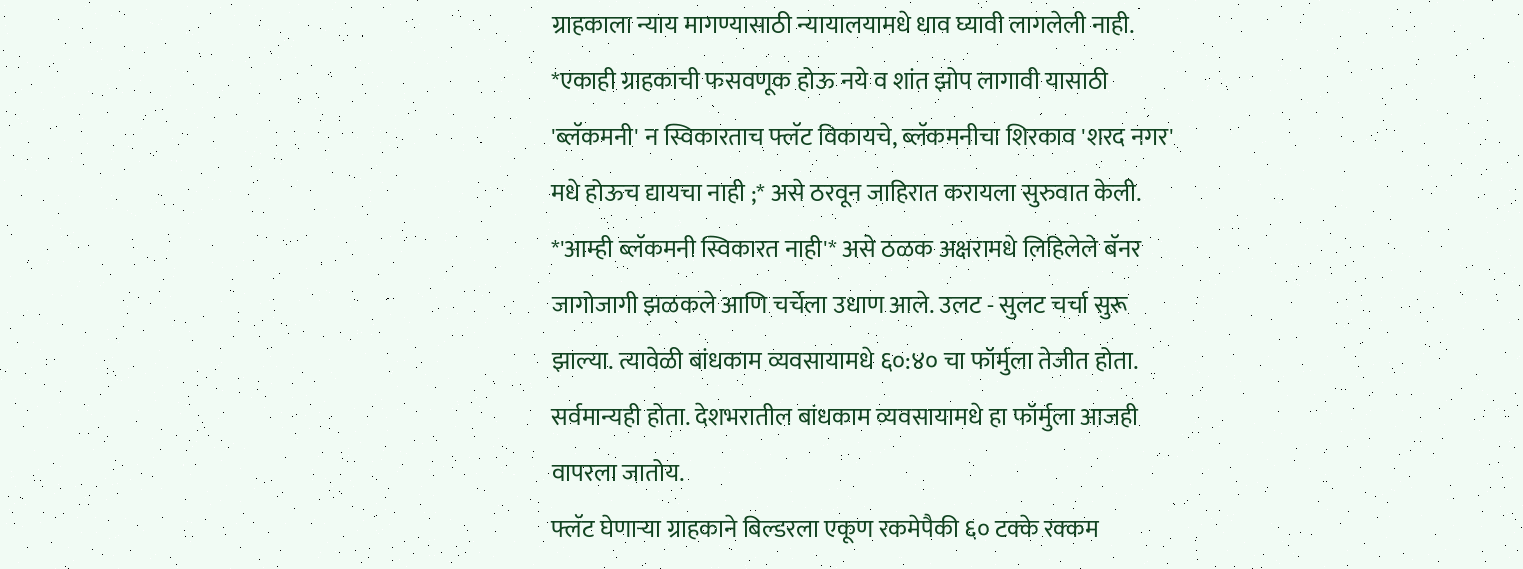ग्राहकाला न्याय मागण्यासाठी न्यायालयामधे धाव घ्यावी लागलेली नाही. *एकाही ग्राहकाची फसवणूक होऊ नये व शांत झोप लागावी यासाठी 'ब्लॅकमनी' न स्विकारताच फ्लॅट विकायचे, ब्लॅकमनीचा शिरकाव 'शरद नगर' मधे होऊच द्यायचा नाही ;* असे ठरवून जाहिरात करायला सुरुवात केली. *'आम्ही ब्लॅकमनी स्विकारत नाही'* असे ठळक अक्षरामधे लिहिलेले बॅनर जागोजागी झळकले आणि चर्चेला उधाण आले. उलट - सुलट चर्चा सुरू झाल्या. त्यावेळी बांधकाम व्यवसायामधे ६०:४० चा फॉर्मुला तेजीत होता. सर्वमान्यही होता. देशभरातील बांधकाम व्यवसायामधे हा फॉर्मुला आजही वापरला जातोय.
फ्लॅट घेणाऱ्या ग्राहकाने बिल्डरला एकूण रकमेपैकी ६० टक्के रक्कम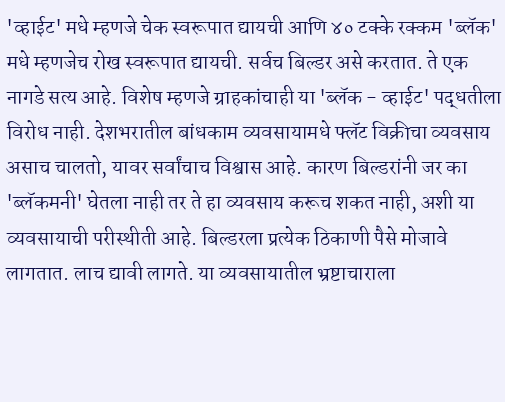'व्हाईट' मधे म्हणजे चेक स्वरूपात द्यायची आणि ४० टक्के रक्कम 'ब्लॅक' मधे म्हणजेच रोख स्वरूपात द्यायची. सर्वच बिल्डर असे करतात. ते एक नागडे सत्य आहे. विशेष म्हणजे ग्राहकांचाही या 'ब्लॅक - व्हाईट' पद्धतीला विरोध नाही. देशभरातील बांधकाम व्यवसायामधे फ्लॅट विक्रीचा व्यवसाय असाच चालतो, यावर सर्वांचाच विश्वास आहे. कारण बिल्डरांनी जर का 'ब्लॅकमनी' घेतला नाही तर ते हा व्यवसाय करूच शकत नाही, अशी या व्यवसायाची परीस्थीती आहे. बिल्डरला प्रत्येक ठिकाणी पैसे मोजावे लागतात. लाच द्यावी लागते. या व्यवसायातील भ्रष्टाचाराला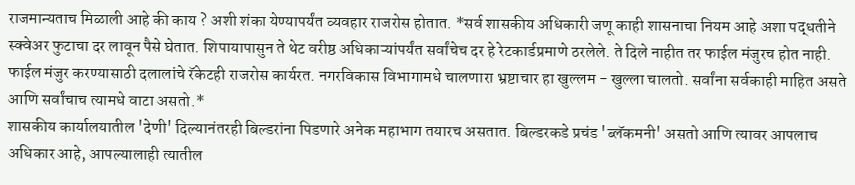राजमान्यताच मिळाली आहे की काय ? अशी शंका येण्यापर्यंत व्यवहार राजरोस होतात. *सर्व शासकीय अधिकारी जणू काही शासनाचा नियम आहे अशा पद्धतीने स्क्वेअर फुटाचा दर लावून पैसे घेतात. शिपायापासुन ते थेट वरीष्ठ अधिकाऱ्यांपर्यंत सर्वांचेच दर हे रेटकार्डप्रमाणे ठरलेले. ते दिले नाहीत तर फाईल मंजुरच होत नाही. फाईल मंजुर करण्यासाठी दलालांचे रॅकेटही राजरोस कार्यरत. नगरविकास विभागामधे चालणारा भ्रष्टाचार हा खुल्लम - खुल्ला चालतो. सर्वांना सर्वकाही माहित असते आणि सर्वांचाच त्यामधे वाटा असतो.*
शासकीय कार्यालयातील 'देणी' दिल्यानंतरही बिल्डरांना पिडणारे अनेक महाभाग तयारच असतात. बिल्डरकडे प्रचंड 'ब्लॅकमनी' असतो आणि त्यावर आपलाच अधिकार आहे, आपल्यालाही त्यातील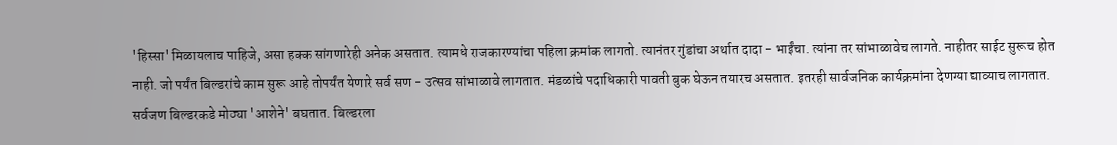'हिस्सा' मिळायलाच पाहिजे, असा हक्क सांगणारेही अनेक असतात. त्यामधे राजकारण्यांचा पहिला क्रमांक लागतो. त्यानंतर गुंडांचा अर्थात दादा - भाईंचा. त्यांना तर सांभाळावेच लागते. नाहीतर साईट सुरूच होत नाही. जो पर्यंत बिल्डरांचे काम सुरू आहे तोपर्यंत येणारे सर्व सण - उत्सव सांभाळावे लागतात. मंडळांचे पदाधिकारी पावती बुक घेऊन तयारच असतात. इतरही सार्वजनिक कार्यक्रमांना देणग्या द्याव्याच लागतात. सर्वजण बिल्डरकडे मोठ्या 'आशेने' बघतात. बिल्डरला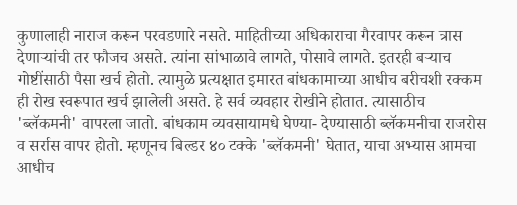कुणालाही नाराज करून परवडणारे नसते. माहितीच्या अधिकाराचा गैरवापर करून त्रास देणाऱ्यांची तर फौजच असते. त्यांना सांभाळावे लागते, पोसावे लागते. इतरही बऱ्याच गोष्टींसाठी पैसा खर्च होतो. त्यामुळे प्रत्यक्षात इमारत बांधकामाच्या आधीच बरीचशी रक्कम ही रोख स्वरूपात खर्च झालेली असते. हे सर्व व्यवहार रोखीने होतात. त्यासाठीच 'ब्लॅकमनी' वापरला जातो. बांधकाम व्यवसायामधे घेण्या- देण्यासाठी ब्लॅकमनीचा राजरोस व सर्रास वापर होतो. म्हणूनच बिल्डर ४० टक्के 'ब्लॅकमनी' घेतात, याचा अभ्यास आमचा आधीच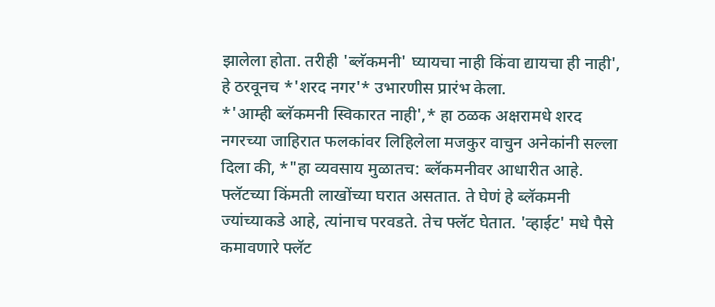झालेला होता. तरीही 'ब्लॅकमनी' घ्यायचा नाही किंवा द्यायचा ही नाही', हे ठरवूनच *'शरद नगर'* उभारणीस प्रारंभ केला.
*'आम्ही ब्लॅकमनी स्विकारत नाही',* हा ठळक अक्षरामधे शरद नगरच्या जाहिरात फलकांवर लिहिलेला मजकुर वाचुन अनेकांनी सल्ला दिला की, *"हा व्यवसाय मुळातच: ब्लॅकमनीवर आधारीत आहे. फ्लॅटच्या किंमती लाखोंच्या घरात असतात. ते घेणं हे ब्लॅकमनी ज्यांच्याकडे आहे, त्यांनाच परवडते. तेच फ्लॅट घेतात. 'व्हाईट' मधे पैसे कमावणारे फ्लॅट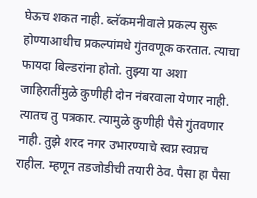घेऊच शकत नाही. ब्लॅकमनीवाले प्रकल्प सुरू होण्याआधीच प्रकल्पांमधे गुंतवणूक करतात. त्याचा फायदा बिल्डरांना होतो. तुझ्या या अशा जाहिरातींमुळे कुणीही दोन नंबरवाला येणार नाही. त्यातच तु पत्रकार. त्यामुळे कुणीही पैसे गुंतवणार नाही. तुझे शरद नगर उभारण्याचे स्वप्न स्वप्नच राहील. म्हणून तडजोडीची तयारी ठेव. पैसा हा पैसा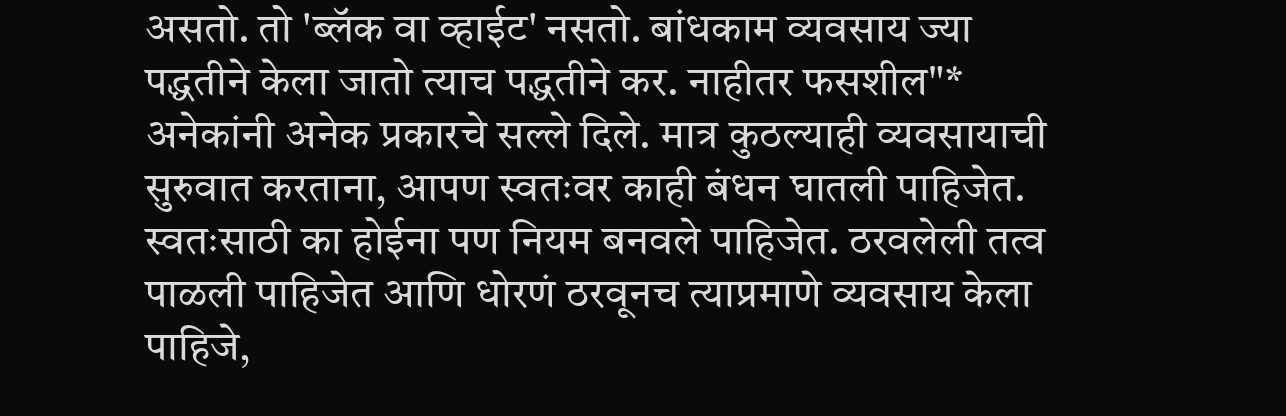असतो. तो 'ब्लॅक वा व्हाईट' नसतो. बांधकाम व्यवसाय ज्या पद्धतीने केला जातो त्याच पद्धतीने कर. नाहीतर फसशील"* अनेकांनी अनेक प्रकारचे सल्ले दिले. मात्र कुठल्याही व्यवसायाची सुरुवात करताना, आपण स्वतःवर काही बंधन घातली पाहिजेत. स्वतःसाठी का होईना पण नियम बनवले पाहिजेत. ठरवलेली तत्व पाळली पाहिजेत आणि धोरणं ठरवूनच त्याप्रमाणे व्यवसाय केला पाहिजे,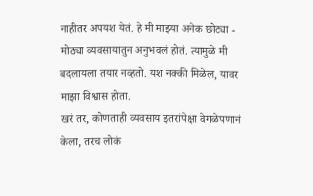नाहीतर अपयश येतं. हे मी माझ्या अनेक छोट्या - मोठ्या व्यवसायातुन अनुभवलं होतं. त्यामुळे मी बदलायला तयार नव्हतो. यश नक्की मिळेल, यावर माझा विश्वास होता.
खरं तर, कोणताही व्यवसाय इतरांपेक्षा वेगळेपणानं केला, तरच लोकं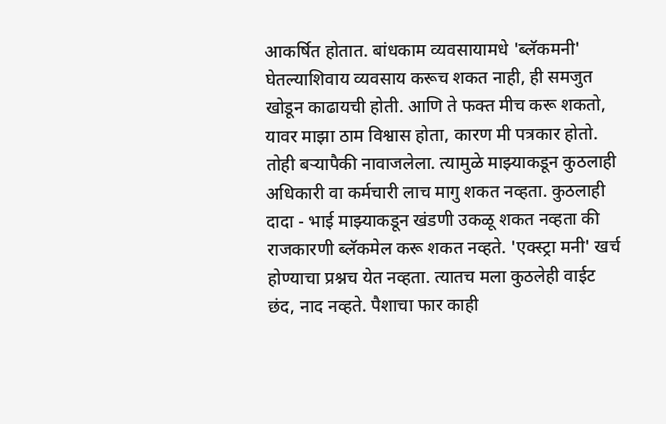आकर्षित होतात. बांधकाम व्यवसायामधे 'ब्लॅकमनी' घेतल्याशिवाय व्यवसाय करूच शकत नाही, ही समजुत खोडून काढायची होती. आणि ते फक्त मीच करू शकतो, यावर माझा ठाम विश्वास होता, कारण मी पत्रकार होतो. तोही बऱ्यापैकी नावाजलेला. त्यामुळे माझ्याकडून कुठलाही अधिकारी वा कर्मचारी लाच मागु शकत नव्हता. कुठलाही दादा - भाई माझ्याकडून खंडणी उकळू शकत नव्हता की राजकारणी ब्लॅकमेल करू शकत नव्हते. 'एक्स्ट्रा मनी' खर्च होण्याचा प्रश्नच येत नव्हता. त्यातच मला कुठलेही वाईट छंद, नाद नव्हते. पैशाचा फार काही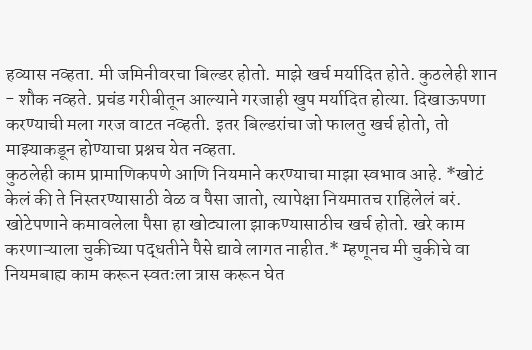हव्यास नव्हता. मी जमिनीवरचा बिल्डर होतो. माझे खर्च मर्यादित होते. कुठलेही शान - शौक नव्हते. प्रचंड गरीबीतून आल्याने गरजाही खुप मर्यादित होत्या. दिखाऊपणा करण्याची मला गरज वाटत नव्हती. इतर बिल्डरांचा जो फालतु खर्च होतो, तो माझ्याकडून होण्याचा प्रश्नच येत नव्हता.
कुठलेही काम प्रामाणिकपणे आणि नियमाने करण्याचा माझा स्वभाव आहे. *खोटं केलं की ते निस्तरण्यासाठी वेळ व पैसा जातो, त्यापेक्षा नियमातच राहिलेलं बरं. खोटेपणाने कमावलेला पैसा हा खोट्याला झाकण्यासाठीच खर्च होतो. खरे काम करणाऱ्याला चुकीच्या पद्धतीने पैसे द्यावे लागत नाहीत.* म्हणूनच मी चुकीचे वा नियमबाह्य काम करून स्वतःला त्रास करून घेत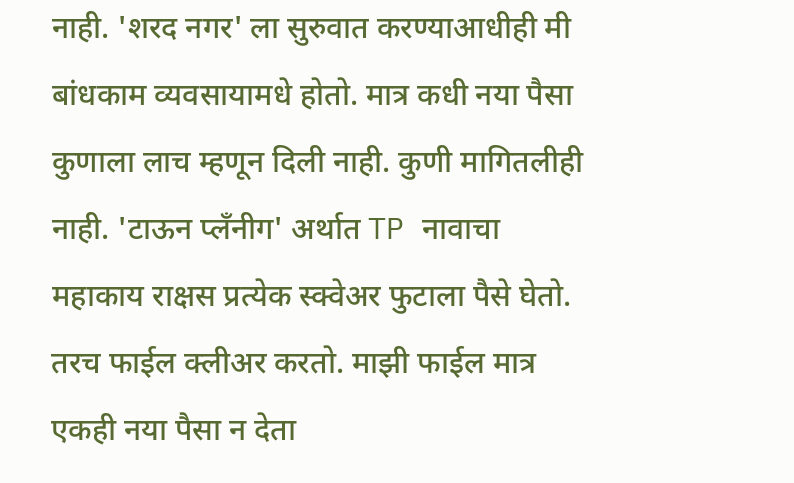नाही. 'शरद नगर' ला सुरुवात करण्याआधीही मी बांधकाम व्यवसायामधे होतो. मात्र कधी नया पैसा कुणाला लाच म्हणून दिली नाही. कुणी मागितलीही नाही. 'टाऊन प्लॅंनीग' अर्थात TP नावाचा महाकाय राक्षस प्रत्येक स्क्वेअर फुटाला पैसे घेतो. तरच फाईल क्लीअर करतो. माझी फाईल मात्र एकही नया पैसा न देता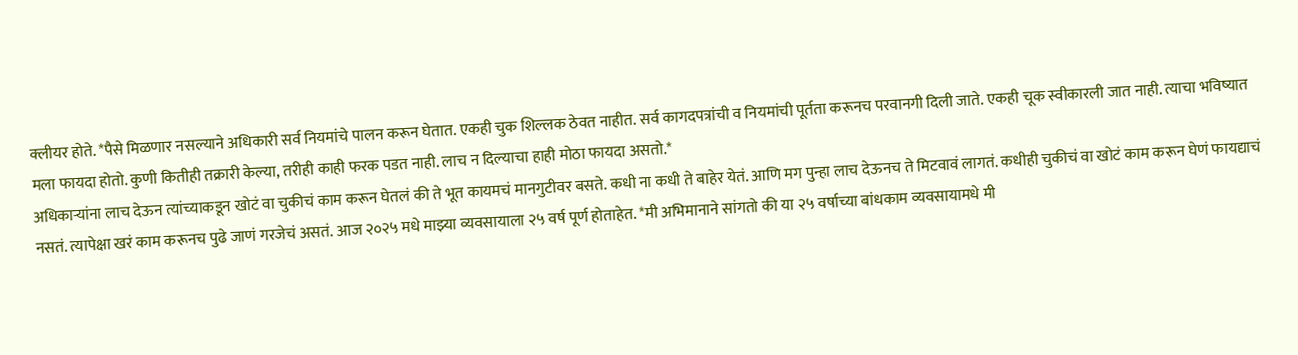क्लीयर होते. *पैसे मिळणार नसल्याने अधिकारी सर्व नियमांचे पालन करून घेतात. एकही चुक शिल्लक ठेवत नाहीत. सर्व कागदपत्रांची व नियमांची पूर्तता करूनच परवानगी दिली जाते. एकही चूक स्वीकारली जात नाही. त्याचा भविष्यात मला फायदा होतो. कुणी कितीही तक्रारी केल्या, तरीही काही फरक पडत नाही. लाच न दिल्याचा हाही मोठा फायदा असतो.*
अधिकाऱ्यांना लाच देऊन त्यांच्याकडून खोटं वा चुकीचं काम करून घेतलं की ते भूत कायमचं मानगुटीवर बसते. कधी ना कधी ते बाहेर येतं. आणि मग पुन्हा लाच देऊनच ते मिटवावं लागतं. कधीही चुकीचं वा खोटं काम करून घेणं फायद्याचं नसतं. त्यापेक्षा खरं काम करूनच पुढे जाणं गरजेचं असतं. आज २०२५ मधे माझ्या व्यवसायाला २५ वर्ष पूर्ण होताहेत. *मी अभिमानाने सांगतो की या २५ वर्षाच्या बांधकाम व्यवसायामधे मी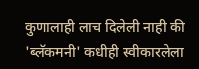कुणालाही लाच दिलेली नाही की 'ब्लॅकमनी' कधीही स्वीकारलेला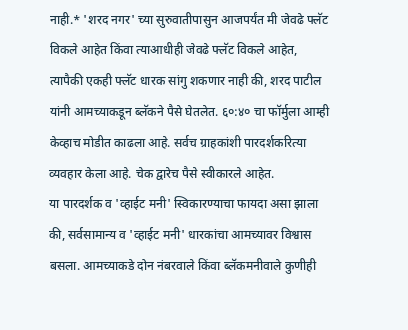नाही.* 'शरद नगर' च्या सुरुवातीपासुन आजपर्यंत मी जेवढे फ्लॅट विकले आहेत किंवा त्याआधीही जेवढे फ्लॅट विकले आहेत, त्यापैकी एकही फ्लॅट धारक सांगु शकणार नाही की, शरद पाटील यांनी आमच्याकडून ब्लॅकने पैसे घेतलेत. ६०:४० चा फॉर्मुला आम्ही केव्हाच मोडीत काढला आहे. सर्वच ग्राहकांशी पारदर्शकरित्या व्यवहार केला आहे. चेक द्वारेच पैसे स्वीकारले आहेत.
या पारदर्शक व 'व्हाईट मनी' स्विकारण्याचा फायदा असा झाला की, सर्वसामान्य व 'व्हाईट मनी' धारकांचा आमच्यावर विश्वास बसला. आमच्याकडे दोन नंबरवाले किंवा ब्लॅकमनीवाले कुणीही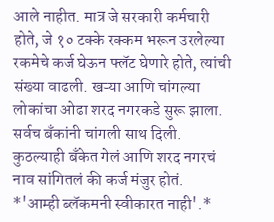आले नाहीत. मात्र जे सरकारी कर्मचारी होते, जे १० टक्के रक्कम भरून उरलेल्या रकमेचे कर्ज घेऊन फ्लॅट घेणारे होते, त्यांची संख्या वाढली. खऱ्या आणि चांगल्या लोकांचा ओढा शरद नगरकडे सुरू झाला. सर्वच बँकांनी चांगली साथ दिली. कुठल्याही बँकेत गेलं आणि शरद नगरचं नाव सांगितलं की कर्ज मंजुर होतं.
*'आम्ही ब्लॅकमनी स्वीकारत नाही'.*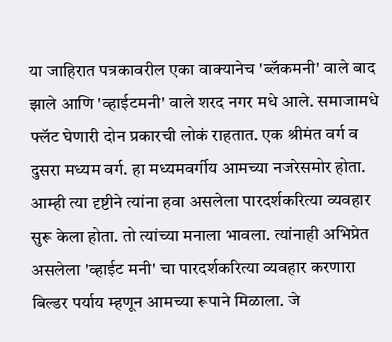या जाहिरात पत्रकावरील एका वाक्यानेच 'ब्लॅकमनी' वाले बाद झाले आणि 'व्हाईटमनी' वाले शरद नगर मधे आले. समाजामधे फ्लॅट घेणारी दोन प्रकारची लोकं राहतात. एक श्रीमंत वर्ग व दुसरा मध्यम वर्ग. हा मध्यमवर्गीय आमच्या नजरेसमोर होता. आम्ही त्या दृष्टीने त्यांना हवा असलेला पारदर्शकरित्या व्यवहार सुरू केला होता. तो त्यांच्या मनाला भावला. त्यांनाही अभिप्रेत असलेला 'व्हाईट मनी' चा पारदर्शकरित्या व्यवहार करणारा बिल्डर पर्याय म्हणून आमच्या रूपाने मिळाला. जे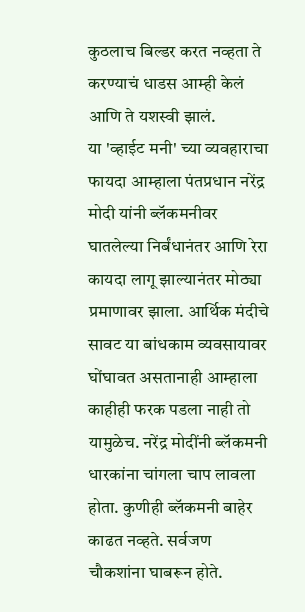कुठलाच बिल्डर करत नव्हता ते करण्याचं धाडस आम्ही केलं आणि ते यशस्वी झालं.
या 'व्हाईट मनी' च्या व्यवहाराचा फायदा आम्हाला पंतप्रधान नरेंद्र मोदी यांनी ब्लॅकमनीवर घातलेल्या निर्बंधानंतर आणि रेरा कायदा लागू झाल्यानंतर मोठ्या प्रमाणावर झाला. आर्थिक मंदीचे सावट या बांधकाम व्यवसायावर घोंघावत असतानाही आम्हाला काहीही फरक पडला नाही तो यामुळेच. नरेंद्र मोदींनी ब्लॅकमनी धारकांना चांगला चाप लावला होता. कुणीही ब्लॅकमनी बाहेर काढत नव्हते. सर्वजण चौकशांना घाबरून होते.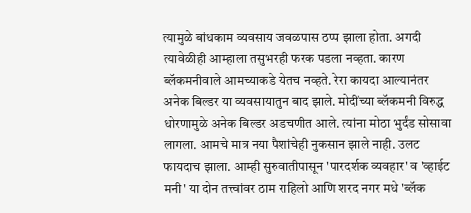त्यामुळे बांधकाम व्यवसाय जवळपास ठप्प झाला होता. अगदी त्यावेळीही आम्हाला तसुभरही फरक पडला नव्हता. कारण ब्लॅकमनीवाले आमच्याकडे येतच नव्हते. रेरा कायदा आल्यानंतर अनेक बिल्डर या व्यवसायातुन बाद झाले. मोदींच्या ब्लॅकमनी विरुद्ध धोरणामुळे अनेक बिल्डर अडचणीत आले. त्यांना मोठा भुर्दंड सोसावा लागला. आमचे मात्र नया पैशांचेही नुकसान झाले नाही. उलट फायदाच झाला. आम्ही सुरुवातीपासून 'पारदर्शक व्यवहार' व 'व्हाईट मनी' या दोन तत्त्वांवर ठाम राहिलो आणि शरद नगर मधे 'ब्लॅक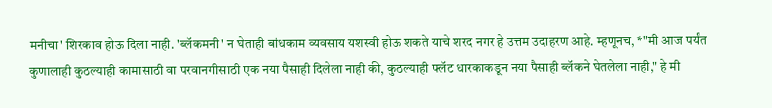मनीचा' शिरकाव होऊ दिला नाही. 'ब्लॅकमनी' न घेताही बांधकाम व्यवसाय यशस्वी होऊ शकते याचे शरद नगर हे उत्तम उदाहरण आहे. म्हणूनच, *"मी आज पर्यंत कुणालाही कुठल्याही कामासाठी वा परवानगीसाठी एक नया पैसाही दिलेला नाही की, कुठल्याही फ्लॅट धारकाकडून नया पैसाही ब्लॅकने घेतलेला नाही," हे मी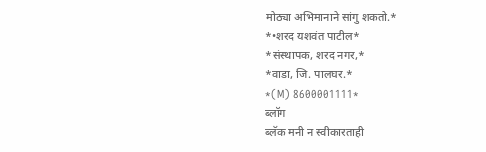मोठ्या अभिमानाने सांगु शकतो.*
*•शरद यशवंत पाटील*
*संस्थापक, शरद नगर,*
*वाडा, जि. पालघर.*
*(M) 8600001111*
ब्लॉग
ब्लॅक मनी न स्वीकारताही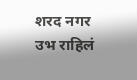शरद नगर उभ राहिलं